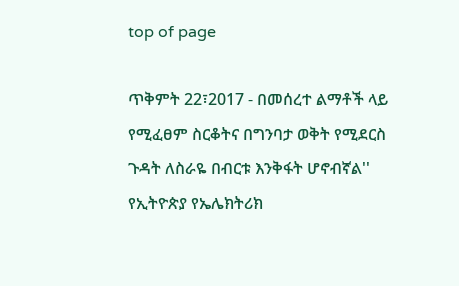top of page

ጥቅምት 22፣2017 - በመሰረተ ልማቶች ላይ የሚፈፀም ስርቆትና በግንባታ ወቅት የሚደርስ ጉዳት ለስራዬ በብርቱ እንቅፋት ሆኖብኛል'' የኢትዮጵያ የኤሌክትሪክ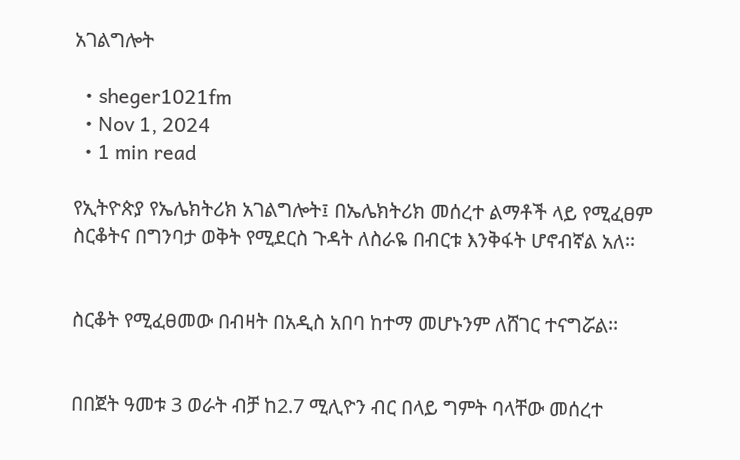አገልግሎት

  • sheger1021fm
  • Nov 1, 2024
  • 1 min read

የኢትዮጵያ የኤሌክትሪክ አገልግሎት፤ በኤሌክትሪክ መሰረተ ልማቶች ላይ የሚፈፀም ስርቆትና በግንባታ ወቅት የሚደርስ ጉዳት ለስራዬ በብርቱ እንቅፋት ሆኖብኛል አለ፡፡


ስርቆት የሚፈፀመው በብዛት በአዲስ አበባ ከተማ መሆኑንም ለሸገር ተናግሯል፡፡


በበጀት ዓመቱ 3 ወራት ብቻ ከ2.7 ሚሊዮን ብር በላይ ግምት ባላቸው መሰረተ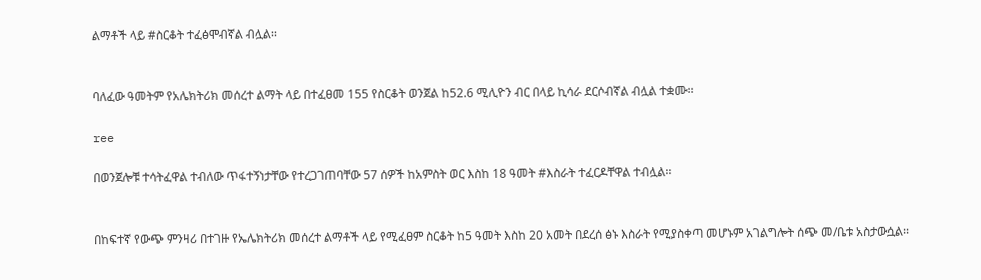ልማቶች ላይ #ስርቆት ተፈፅሞብኛል ብሏል፡፡


ባለፈው ዓመትም የአሌክትሪክ መሰረተ ልማት ላይ በተፈፀመ 155 የስርቆት ወንጀል ከ52.6 ሚሊዮን ብር በላይ ኪሳራ ደርሶብኛል ብሏል ተቋሙ፡፡

ree

በወንጀሎቹ ተሳትፈዋል ተብለው ጥፋተኝነታቸው የተረጋገጠባቸው 57 ሰዎች ከአምስት ወር እስከ 18 ዓመት #እስራት ተፈርዶቸዋል ተብሏል፡፡


በከፍተኛ የውጭ ምንዛሪ በተገዙ የኤሌክትሪክ መሰረተ ልማቶች ላይ የሚፈፀም ስርቆት ከ5 ዓመት እስከ 20 አመት በደረሰ ፅኑ እስራት የሚያስቀጣ መሆኑም አገልግሎት ሰጭ መ/ቤቱ አስታውሷል፡፡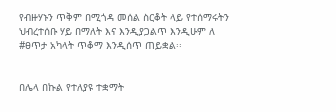የብዙሃኑን ጥቅም በሚጎዳ መሰል ስርቆት ላይ የተሰማሩትን ህብረተሰቡ ሃይ በማለት እና እንዲያጋልጥ እንዲሁም ለ #ፀጥታ አካላት ጥቆማ እንዲሰጥ ጠይቋል፡፡


በሌላ በኩል የተለያዩ ተቋማት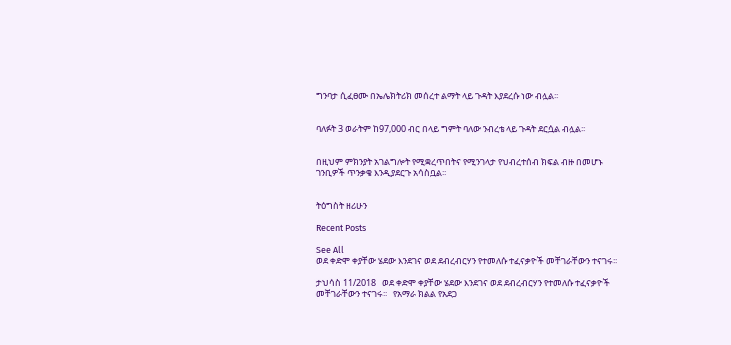ግንባታ ሲፈፀሙ በኤሌክትሪክ መሰረተ ልማት ላይ ጉዳት እያደረሱ ነው ብሏል፡፡


ባለፉት 3 ወራትም ከ97,000 ብር በላይ ግምት ባለው ንብረቴ ላይ ጉዳት ደርሷል ብሏል፡፡


በዚህም ምክንያት አገልግሎት የሚቋረጥበትና የሚንገላታ የህብረተሰብ ክፍል ብዙ በመሆኑ ገንቢዎች ጥንቃቄ እንዲያደርጉ አሳስቧል፡፡


ትዕግስት ዘሪሁን

Recent Posts

See All
ወደ ቀድሞ ቀያቸው ሄደው እንደገና ወደ ደብረብርሃን የተመለሱ ተፈናቃዮች መቸገራቸውን ተናገሩ፡፡

ታህሳስ 11/2018   ወደ ቀድሞ ቀያቸው ሄደው እንደገና ወደ ደብረብርሃን የተመለሱ ተፈናቃዮች መቸገራቸውን ተናገሩ፡፡   የአማራ ክልል የአደጋ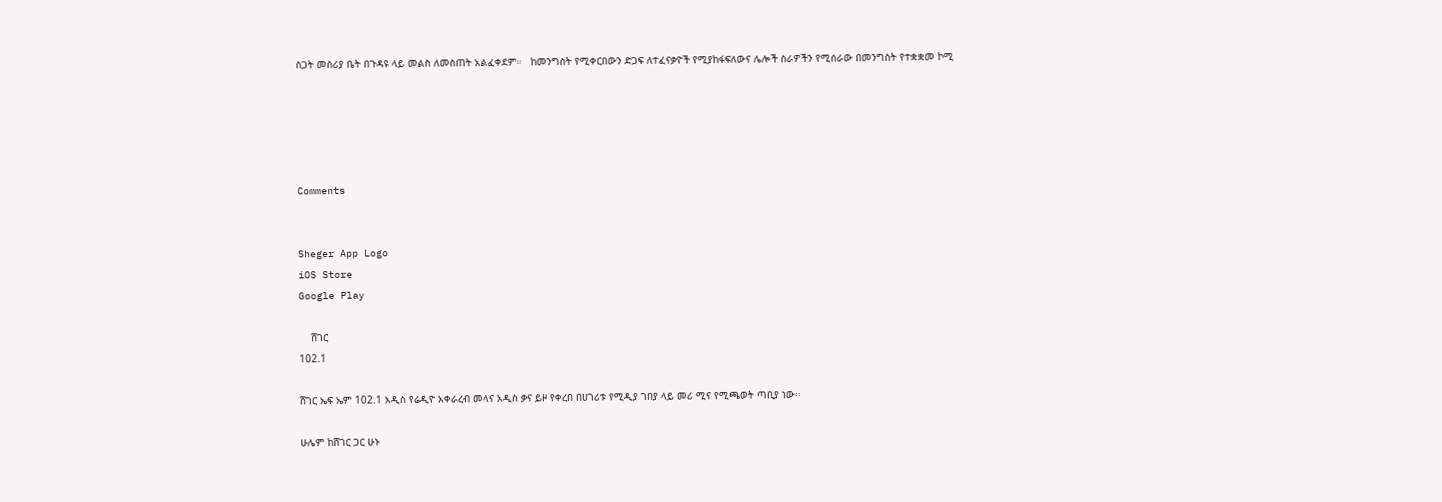ስጋት መስሪያ ቤት በጉዳዩ ላይ መልስ ለመስጠት አልፈቀደም።   ከመንግስት የሚቀርበውን ድጋፍ ለተፈናቃዮች የሚያከፋፍለውና ሌሎች ስራዎችን የሚሰራው በመንግስት የተቋቋመ ኮሚ





Comments


Sheger App Logo
iOS Store
Google Play

    ሸገር
102.1

ሸገር ኤፍ ኤም 102.1 አዲስ የሬዲዮ አቀራረብ መላና አዲስ ቃና ይዞ የቀረበ በሀገሪቱ የሚዲያ ገበያ ላይ መሪ ሚና የሚጫወት ጣቢያ ነው፡፡

ሁሌም ከሸገር ጋር ሁኑ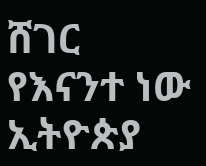ሸገር የእናንተ ነው
ኢትዮጵያ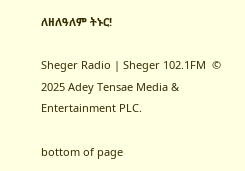ለዘለዓለም ትኑር!

Sheger Radio | Sheger 102.1FM  © 2025 Adey Tensae Media & Entertainment PLC.

bottom of page